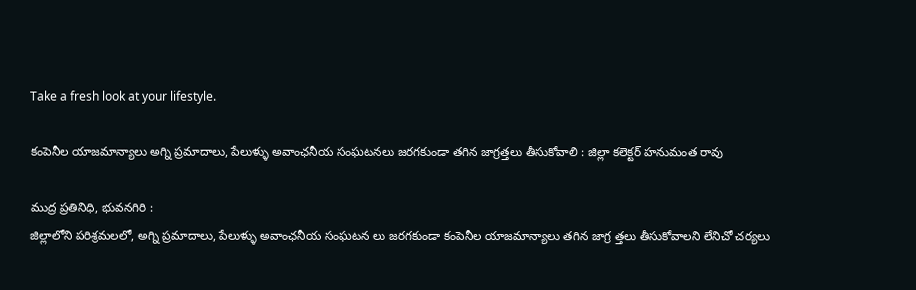Take a fresh look at your lifestyle.

కంపెనీల యాజమాన్యాలు అగ్ని ప్రమాదాలు, పేలుళ్ళు అవాంఛనీయ సంఘటనలు జరగకుండా తగిన జాగ్రత్తలు తీసుకోవాలి : జిల్లా కలెక్టర్ హనుమంత రావు

ముద్ర ప్రతినిధి, భువనగిరి :
జిల్లాలోని పరిశ్రమలలో, అగ్ని ప్రమాదాలు, పేలుళ్ళు అవాంఛనీయ సంఘటన లు జరగకుండా కంపెనీల యాజమాన్యాలు తగిన జాగ్ర త్తలు తీసుకోవాలని లేనిచో చర్యలు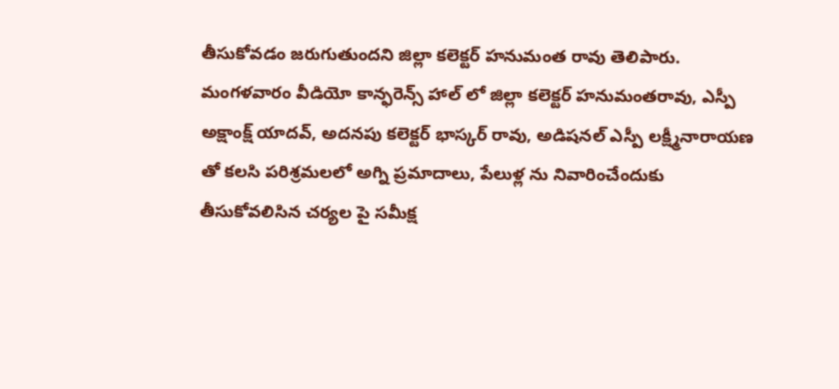తీసుకోవడం జరుగుతుందని జిల్లా కలెక్టర్ హనుమంత రావు తెలిపారు.
మంగళవారం వీడియో కాన్ఫరెన్స్ హాల్ లో జిల్లా కలెక్టర్ హనుమంతరావు, ఎస్పీ అక్షాంక్ష్ యాదవ్, అదనపు కలెక్టర్ భాస్కర్ రావు, అడిషనల్ ఎస్పీ లక్ష్మీనారాయణ తో కలసి పరిశ్రమలలో అగ్ని ప్రమాదాలు, పేలుళ్ల ను నివారించేందుకు తీసుకోవలిసిన చర్యల పై సమీక్ష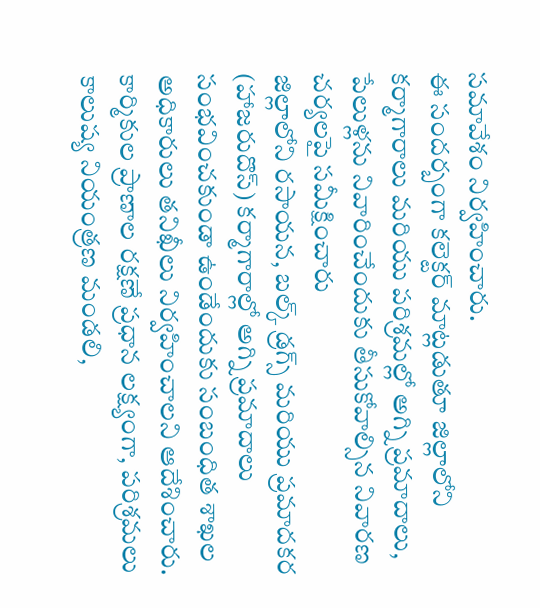సమావేశం నిర్వహించారు.
ఈ సందర్బంగా కలెక్టర్ మాట్లడుతూ జిల్లాలోని కర్మాగారాలు మరియు పరిశ్రమల్లో అగ్ని ప్రమాదాలు, పేలుళ్లను నివారించేందుకు తీసుకోవాల్సిన నివారణ చర్యలపై సమీక్షించారు
జిల్లాలోని రసాయన, బల్క్ డ్రగ్స్ మరియు ప్రమాదకర (హాజరుదొస్) కర్మాగారాల్లో అగ్ని ప్రమాదాలు సంభవించకుండా ఉండేందుకు సంబంధిత శాఖల అధికారులు తనిఖీలు నిర్వహించాలని ఆదేశించారు. కార్మికుల ప్రాణాల రక్షణే ప్రధాన లక్ష్యంగా, పరిశ్రమలు కాలుష్య నియంత్రణ మండలి,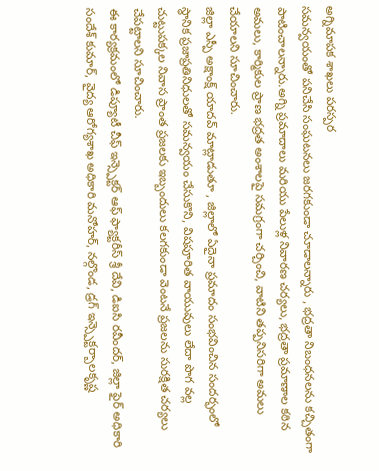అగ్నిమాపక శాఖలు పరస్పర
సమన్వయంతో పనిచేసి సంఘటనలు జరగకుండా చూడాలన్నారు , భద్రతా నిబంధనలను కచ్చితంగా పాటించాలన్నారు.అగ్ని ప్రమాదాలు మరియు పేలుళ్ల నివారణ చర్యలు, భద్రతా ప్రమాణాల కఠిన అమలు, కార్మికుల ప్రాణ భద్రత అంశాలపై సమగ్రంగా చర్చించి, వాటిని తప్పనిసరిగా అమలు చేయాలని సూచించారు.
జిల్లా ఎస్పీ అక్షాంక్ష్ యాదవ్ మాట్లాడుతూ , జిల్లాలో ఏదైనా ప్రమాదం సంభవించిన సందర్భంలో స్థానిక ప్రజాప్రతినిధులతో సమన్వయం చేసుకొని, విషపూరిత వాయువులు లేదా పొగ వల్ల చుట్టుపక్కల నివాస ప్రాంత ప్రజలకు ఇబ్బందులు కలగకుండా వెంటనే ప్రజలను సురక్షిత చర్యలు చేపట్టాలని సూచించారు.
ఈ కార్యక్రమంలో డిప్యూటీ చీఫ్ ఇన్స్పెక్టర్ ఆఫ్ ఫ్యాక్టరీస్ శ్రీ దేవి, డిఐసి రవీందర్, జిల్లా ఫైర్ అధికారి సందేశ్ కుమార్, వైద్య ఆరోగ్యశాఖ అధికారి మనోహర్, నల్గొండ, డ్రగ్ ఇన్స్పెక్టర్బాలకృష్ణ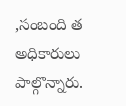,సంబంది త అధికారులు పాల్గొన్నారు.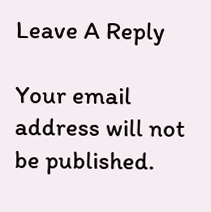Leave A Reply

Your email address will not be published.